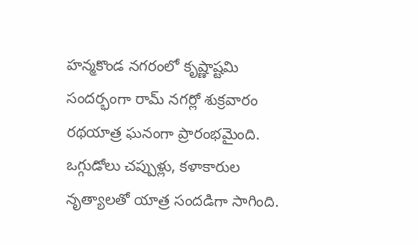హన్మకొండ నగరంలో కృష్ణాష్టమి సందర్భంగా రామ్ నగర్లో శుక్రవారం రథయాత్ర ఘనంగా ప్రారంభమైంది. ఒగ్గుడోలు చప్పుళ్లు, కళాకారుల నృత్యాలతో యాత్ర సందడిగా సాగింది.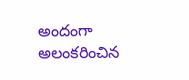అందంగా అలంకరించిన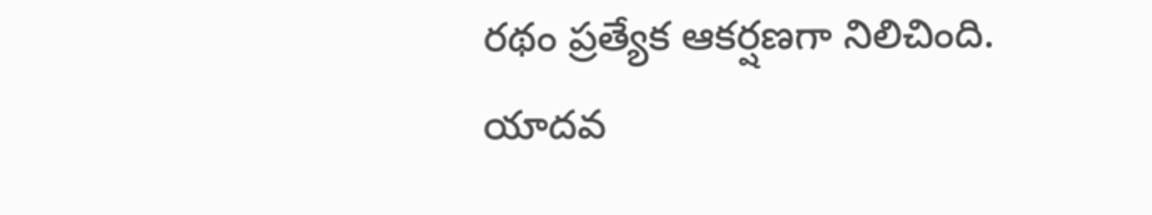రథం ప్రత్యేక ఆకర్షణగా నిలిచింది. యాదవ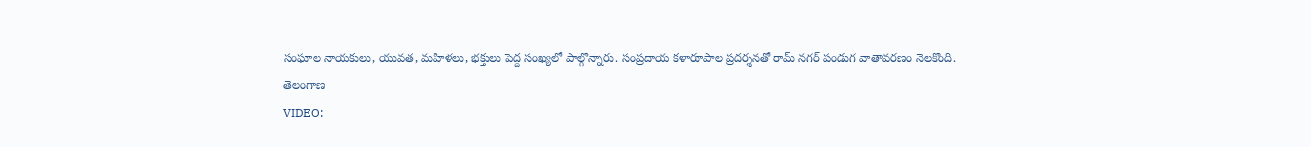సంఘాల నాయకులు, యువత, మహిళలు, భక్తులు పెద్ద సంఖ్యలో పాల్గొన్నారు. సంప్రదాయ కళారూపాల ప్రదర్శనతో రామ్ నగర్ పండుగ వాతావరణం నెలకొంది.
తెలంగాణ
VIDEO: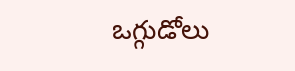ఒగ్గుడోలు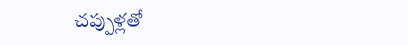చప్పుళ్లతో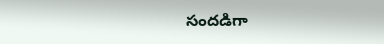సందడిగా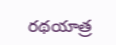రథయాత్ర